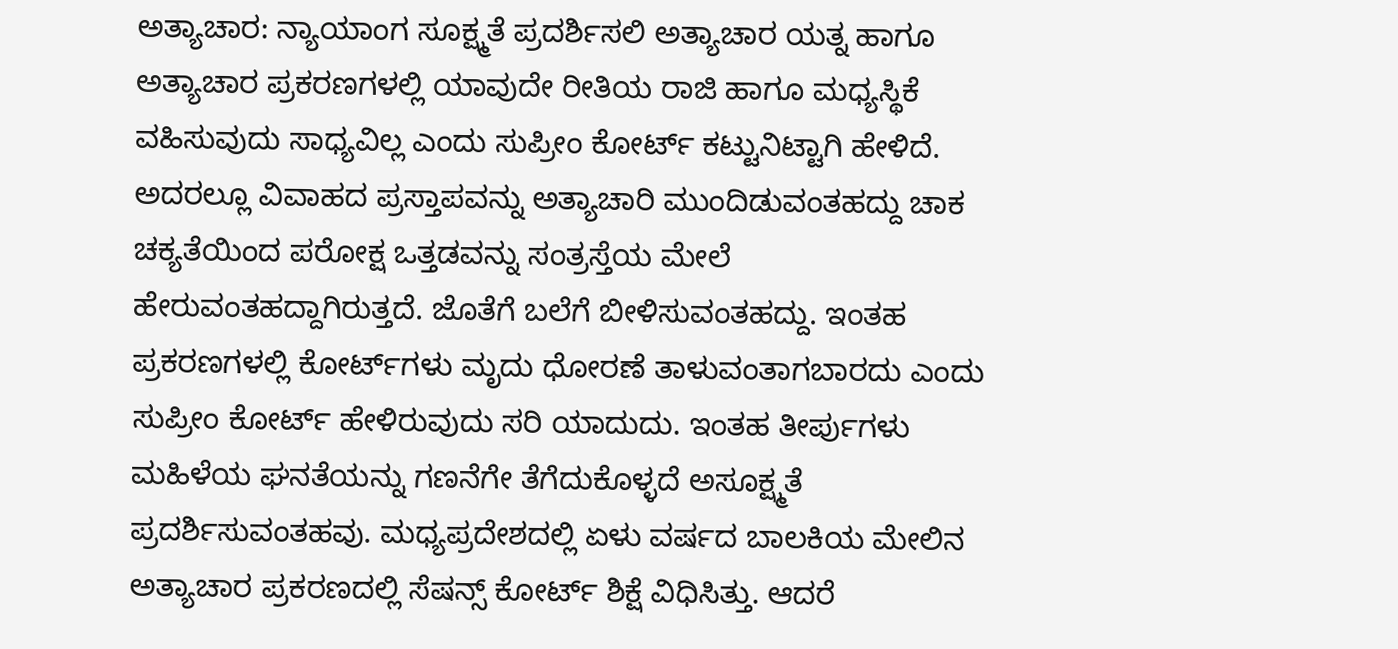ಅತ್ಯಾಚಾರ: ನ್ಯಾಯಾಂಗ ಸೂಕ್ಷ್ಮತೆ ಪ್ರದರ್ಶಿಸಲಿ ಅತ್ಯಾಚಾರ ಯತ್ನ ಹಾಗೂ ಅತ್ಯಾಚಾರ ಪ್ರಕರಣಗಳಲ್ಲಿ ಯಾವುದೇ ರೀತಿಯ ರಾಜಿ ಹಾಗೂ ಮಧ್ಯಸ್ಥಿಕೆ ವಹಿಸುವುದು ಸಾಧ್ಯವಿಲ್ಲ ಎಂದು ಸುಪ್ರೀಂ ಕೋರ್ಟ್ ಕಟ್ಟುನಿಟ್ಟಾಗಿ ಹೇಳಿದೆ. ಅದರಲ್ಲೂ ವಿವಾಹದ ಪ್ರಸ್ತಾಪವನ್ನು ಅತ್ಯಾಚಾರಿ ಮುಂದಿಡುವಂತಹದ್ದು ಚಾಕ ಚಕ್ಯತೆಯಿಂದ ಪರೋಕ್ಷ ಒತ್ತಡವನ್ನು ಸಂತ್ರಸ್ತೆಯ ಮೇಲೆ ಹೇರುವಂತಹದ್ದಾಗಿರುತ್ತದೆ. ಜೊತೆಗೆ ಬಲೆಗೆ ಬೀಳಿಸುವಂತಹದ್ದು. ಇಂತಹ ಪ್ರಕರಣಗಳಲ್ಲಿ ಕೋರ್ಟ್‌ಗಳು ಮೃದು ಧೋರಣೆ ತಾಳುವಂತಾಗಬಾರದು ಎಂದು ಸುಪ್ರೀಂ ಕೋರ್ಟ್ ಹೇಳಿರುವುದು ಸರಿ ಯಾದುದು. ಇಂತಹ ತೀರ್ಪುಗಳು ಮಹಿಳೆಯ ಘನತೆಯನ್ನು ಗಣನೆಗೇ ತೆಗೆದುಕೊಳ್ಳದೆ ಅಸೂಕ್ಷ್ಮತೆ ಪ್ರದರ್ಶಿಸುವಂತಹವು. ಮಧ್ಯಪ್ರದೇಶದಲ್ಲಿ ಏಳು ವರ್ಷದ ಬಾಲಕಿಯ ಮೇಲಿನ ಅತ್ಯಾಚಾರ ಪ್ರಕರಣದಲ್ಲಿ ಸೆಷನ್ಸ್ ಕೋರ್ಟ್ ಶಿಕ್ಷೆ ವಿಧಿಸಿತ್ತು. ಆದರೆ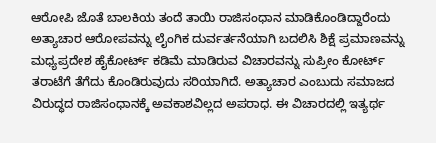ಆರೋಪಿ ಜೊತೆ ಬಾಲಕಿಯ ತಂದೆ ತಾಯಿ ರಾಜಿಸಂಧಾನ ಮಾಡಿಕೊಂಡಿದ್ದಾರೆಂದು ಅತ್ಯಾಚಾರ ಆರೋಪವನ್ನು ಲೈಂಗಿಕ ದುರ್ವರ್ತನೆಯಾಗಿ ಬದಲಿಸಿ ಶಿಕ್ಷೆ ಪ್ರಮಾಣವನ್ನು ಮಧ್ಯಪ್ರದೇಶ ಹೈಕೋರ್ಟ್ ಕಡಿಮೆ ಮಾಡಿರುವ ವಿಚಾರವನ್ನು ಸುಪ್ರೀಂ ಕೋರ್ಟ್ ತರಾಟೆಗೆ ತೆಗೆದು ಕೊಂಡಿರುವುದು ಸರಿಯಾಗಿದೆ. ಅತ್ಯಾಚಾರ ಎಂಬುದು ಸಮಾಜದ ವಿರುದ್ಧದ ರಾಜಿಸಂಧಾನಕ್ಕೆ ಅವಕಾಶವಿಲ್ಲದ ಅಪರಾಧ. ಈ ವಿಚಾರದಲ್ಲಿ ಇತ್ಯರ್ಥ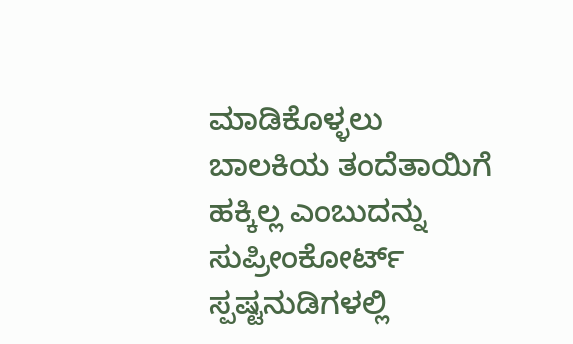ಮಾಡಿಕೊಳ್ಳಲು ಬಾಲಕಿಯ ತಂದೆತಾಯಿಗೆ ಹಕ್ಕಿಲ್ಲ ಎಂಬುದನ್ನು ಸುಪ್ರೀಂಕೋರ್ಟ್ ಸ್ಪಷ್ಟನುಡಿಗಳಲ್ಲಿ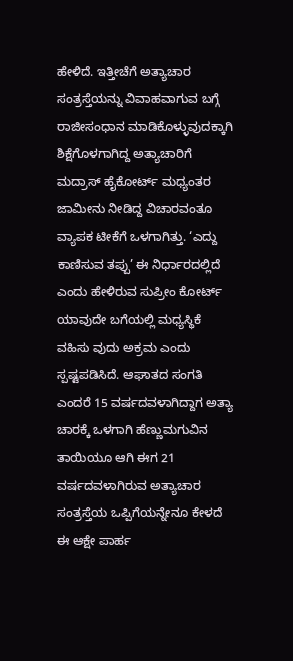ಹೇಳಿದೆ. ಇತ್ತೀಚೆಗೆ ಅತ್ಯಾಚಾರ ಸಂತ್ರಸ್ತೆಯನ್ನು ವಿವಾಹವಾಗುವ ಬಗ್ಗೆ ರಾಜೀಸಂಧಾನ ಮಾಡಿಕೊಳ್ಳುವುದಕ್ಕಾಗಿ ಶಿಕ್ಷೆಗೊಳಗಾಗಿದ್ದ ಅತ್ಯಾಚಾರಿಗೆ ಮದ್ರಾಸ್ ಹೈಕೋರ್ಟ್ ಮಧ್ಯಂತರ ಜಾಮೀನು ನೀಡಿದ್ದ ವಿಚಾರವಂತೂ ವ್ಯಾಪಕ ಟೀಕೆಗೆ ಒಳಗಾಗಿತ್ತು. ‘ಎದ್ದು ಕಾಣಿಸುವ ತಪ್ಪು’ ಈ ನಿರ್ಧಾರದಲ್ಲಿದೆ ಎಂದು ಹೇಳಿರುವ ಸುಪ್ರೀಂ ಕೋರ್ಟ್ ಯಾವುದೇ ಬಗೆಯಲ್ಲಿ ಮಧ್ಯಸ್ಥಿಕೆ ವಹಿಸು ವುದು ಅಕ್ರಮ ಎಂದು ಸ್ಪಷ್ಟಪಡಿಸಿದೆ. ಆಘಾತದ ಸಂಗತಿ ಎಂದರೆ 15 ವರ್ಷದವಳಾಗಿದ್ದಾಗ ಅತ್ಯಾ ಚಾರಕ್ಕೆ ಒಳಗಾಗಿ ಹೆಣ್ಣುಮಗುವಿನ ತಾಯಿಯೂ ಆಗಿ ಈಗ 21 ವರ್ಷದವಳಾಗಿರುವ ಅತ್ಯಾಚಾರ ಸಂತ್ರಸ್ತೆಯ ಒಪ್ಪಿಗೆಯನ್ನೇನೂ ಕೇಳದೆ ಈ ಆಕ್ಷೇ ಪಾರ್ಹ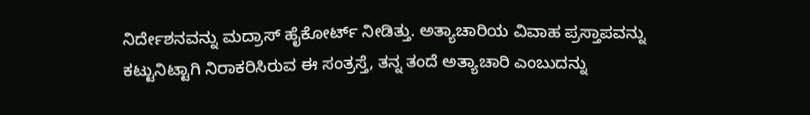ನಿರ್ದೇಶನವನ್ನು ಮದ್ರಾಸ್ ಹೈಕೋರ್ಟ್ ನೀಡಿತ್ತು. ಅತ್ಯಾಚಾರಿಯ ವಿವಾಹ ಪ್ರಸ್ತಾಪವನ್ನು ಕಟ್ಟುನಿಟ್ಟಾಗಿ ನಿರಾಕರಿಸಿರುವ ಈ ಸಂತ್ರಸ್ತೆ, ತನ್ನ ತಂದೆ ಅತ್ಯಾಚಾರಿ ಎಂಬುದನ್ನು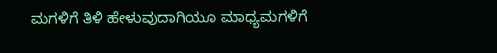ಮಗಳಿಗೆ ತಿಳಿ ಹೇಳುವುದಾಗಿಯೂ ಮಾಧ್ಯಮಗಳಿಗೆ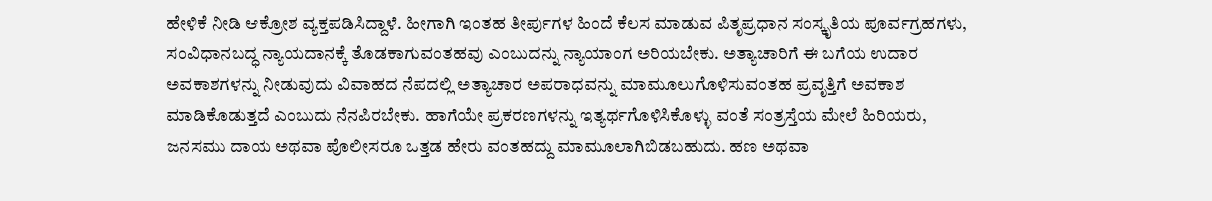ಹೇಳಿಕೆ ನೀಡಿ ಆಕ್ರೋಶ ವ್ಯಕ್ತಪಡಿಸಿದ್ದಾಳೆ. ಹೀಗಾಗಿ ಇಂತಹ ತೀರ್ಪುಗಳ ಹಿಂದೆ ಕೆಲಸ ಮಾಡುವ ಪಿತೃಪ್ರಧಾನ ಸಂಸ್ಕೃತಿಯ ಪೂರ್ವಗ್ರಹಗಳು, ಸಂವಿಧಾನಬದ್ಧ ನ್ಯಾಯದಾನಕ್ಕೆ ತೊಡಕಾಗುವಂತಹವು ಎಂಬುದನ್ನು ನ್ಯಾಯಾಂಗ ಅರಿಯಬೇಕು. ಅತ್ಯಾಚಾರಿಗೆ ಈ ಬಗೆಯ ಉದಾರ ಅವಕಾಶಗಳನ್ನು ನೀಡುವುದು ವಿವಾಹದ ನೆಪದಲ್ಲಿ ಅತ್ಯಾಚಾರ ಅಪರಾಧವನ್ನು ಮಾಮೂಲುಗೊಳಿಸುವಂತಹ ಪ್ರವೃತ್ತಿಗೆ ಅವಕಾಶ ಮಾಡಿಕೊಡುತ್ತದೆ ಎಂಬುದು ನೆನಪಿರಬೇಕು. ಹಾಗೆಯೇ ಪ್ರಕರಣಗಳನ್ನು ಇತ್ಯರ್ಥಗೊಳಿಸಿಕೊಳ್ಳು ವಂತೆ ಸಂತ್ರಸ್ತೆಯ ಮೇಲೆ ಹಿರಿಯರು, ಜನಸಮು ದಾಯ ಅಥವಾ ಪೊಲೀಸರೂ ಒತ್ತಡ ಹೇರು ವಂತಹದ್ದು ಮಾಮೂಲಾಗಿಬಿಡಬಹುದು. ಹಣ ಅಥವಾ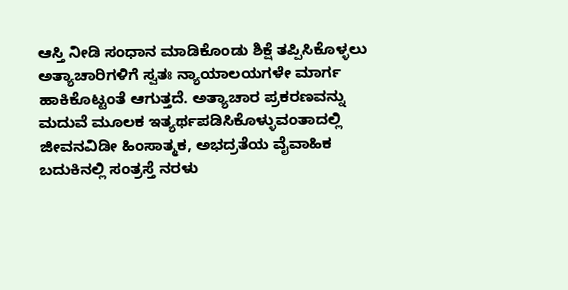ಆಸ್ತಿ ನೀಡಿ ಸಂಧಾನ ಮಾಡಿಕೊಂಡು ಶಿಕ್ಷೆ ತಪ್ಪಿಸಿಕೊಳ್ಳಲು ಅತ್ಯಾಚಾರಿಗಳಿಗೆ ಸ್ವತಃ ನ್ಯಾಯಾಲಯಗಳೇ ಮಾರ್ಗ ಹಾಕಿಕೊಟ್ಟಂತೆ ಆಗುತ್ತದೆ. ಅತ್ಯಾಚಾರ ಪ್ರಕರಣವನ್ನು ಮದುವೆ ಮೂಲಕ ಇತ್ಯರ್ಥಪಡಿಸಿಕೊಳ್ಳುವಂತಾದಲ್ಲಿ ಜೀವನವಿಡೀ ಹಿಂಸಾತ್ಮಕ, ಅಭದ್ರತೆಯ ವೈವಾಹಿಕ ಬದುಕಿನಲ್ಲಿ ಸಂತ್ರಸ್ತೆ ನರಳು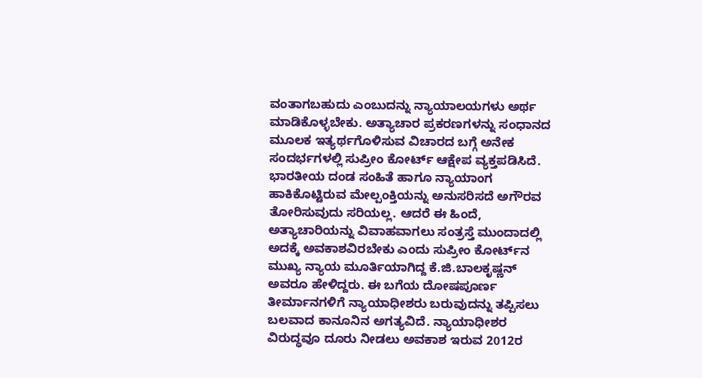ವಂತಾಗಬಹುದು ಎಂಬುದನ್ನು ನ್ಯಾಯಾಲಯಗಳು ಅರ್ಥ ಮಾಡಿಕೊಳ್ಳಬೇಕು. ಅತ್ಯಾಚಾರ ಪ್ರಕರಣಗಳನ್ನು ಸಂಧಾನದ ಮೂಲಕ ಇತ್ಯರ್ಥಗೊಳಿಸುವ ವಿಚಾರದ ಬಗ್ಗೆ ಅನೇಕ ಸಂದರ್ಭಗಳಲ್ಲಿ ಸುಪ್ರೀಂ ಕೋರ್ಟ್ ಆಕ್ಷೇಪ ವ್ಯಕ್ತಪಡಿಸಿದೆ. ಭಾರತೀಯ ದಂಡ ಸಂಹಿತೆ ಹಾಗೂ ನ್ಯಾಯಾಂಗ ಹಾಕಿಕೊಟ್ಟಿರುವ ಮೇಲ್ಪಂಕ್ತಿಯನ್ನು ಅನುಸರಿಸದೆ ಅಗೌರವ ತೋರಿಸುವುದು ಸರಿಯಲ್ಲ. ಆದರೆ ಈ ಹಿಂದೆ, ಅತ್ಯಾಚಾರಿಯನ್ನು ವಿವಾಹವಾಗಲು ಸಂತ್ರಸ್ತೆ ಮುಂದಾದಲ್ಲಿ ಅದಕ್ಕೆ ಅವಕಾಶವಿರಬೇಕು ಎಂದು ಸುಪ್ರೀಂ ಕೋರ್ಟ್‌ನ ಮುಖ್ಯ ನ್ಯಾಯ ಮೂರ್ತಿಯಾಗಿದ್ದ ಕೆ.ಜಿ.ಬಾಲಕೃಷ್ಣನ್ ಅವರೂ ಹೇಳಿದ್ದರು. ಈ ಬಗೆಯ ದೋಷಪೂರ್ಣ ತೀರ್ಮಾನಗಳಿಗೆ ನ್ಯಾಯಾಧೀಶರು ಬರುವುದನ್ನು ತಪ್ಪಿಸಲು ಬಲವಾದ ಕಾನೂನಿನ ಅಗತ್ಯವಿದೆ. ನ್ಯಾಯಾಧೀಶರ ವಿರುದ್ಧವೂ ದೂರು ನೀಡಲು ಅವಕಾಶ ಇರುವ 2012ರ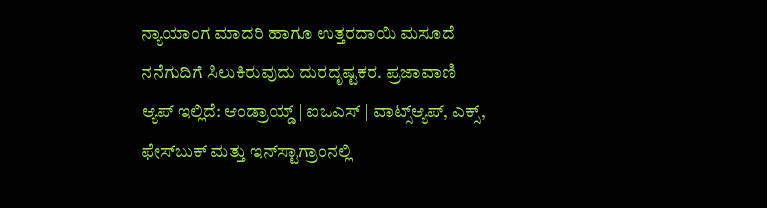ನ್ಯಾಯಾಂಗ ಮಾದರಿ ಹಾಗೂ ಉತ್ತರದಾಯಿ ಮಸೂದೆ ನನೆಗುದಿಗೆ ಸಿಲುಕಿರುವುದು ದುರದೃಷ್ಟಕರ. ಪ್ರಜಾವಾಣಿ ಆ್ಯಪ್ ಇಲ್ಲಿದೆ: ಆಂಡ್ರಾಯ್ಡ್ | ಐಒಎಸ್ | ವಾಟ್ಸ್ಆ್ಯಪ್, ಎಕ್ಸ್, ಫೇಸ್‌ಬುಕ್ ಮತ್ತು ಇನ್‌ಸ್ಟಾಗ್ರಾಂನಲ್ಲಿ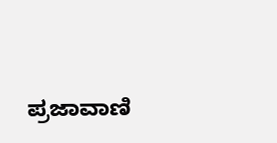ಪ್ರಜಾವಾಣಿ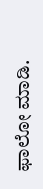ಫಾಲೋ ಮಾಡಿ.